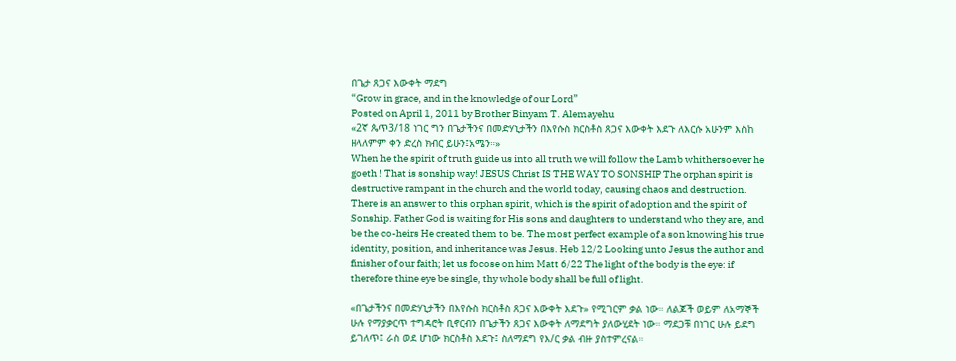በጌታ ጸጋና እውቀት ማደግ
“Grow in grace, and in the knowledge of our Lord”
Posted on April 1, 2011 by Brother Binyam T. Alemayehu
«2ኛ ጴጥ3/18 ነገር ግን በጌታችንና በመድሃኒታችን በእየሱስ ክርስቶስ ጸጋና እውቀት እደጉ ለእርሱ አሁንም እስከ ዘላለምም ቀን ድረስ ክብር ይሁን፤አሜን።»
When he the spirit of truth guide us into all truth we will follow the Lamb whithersoever he goeth ! That is sonship way! JESUS Christ IS THE WAY TO SONSHIP The orphan spirit is destructive rampant in the church and the world today, causing chaos and destruction. There is an answer to this orphan spirit, which is the spirit of adoption and the spirit of Sonship. Father God is waiting for His sons and daughters to understand who they are, and be the co-heirs He created them to be. The most perfect example of a son knowing his true identity, position, and inheritance was Jesus. Heb 12/2 Looking unto Jesus the author and finisher of our faith; let us focose on him Matt 6/22 The light of the body is the eye: if therefore thine eye be single, thy whole body shall be full of light.

«በጌታችንና በመድሃኒታችን በእየሱስ ክርስቶስ ጸጋና እውቀት እደጉ» የሚገርም ቃል ነው። ለልጆች ወይም ለአማኞች ሁሉ የማያቃርጥ ተግዳሮት ቢኖርብን በጌታችን ጸጋና እውቀት ለማደግት ያለውሂደት ነው። ማደጋቹ በነገር ሁሉ ይደግ ይገለጥ፤ ራስ ወደ ሆነው ክርስቶስ እደጉ፤ ስለማደግ የእ/ር ቃል ብዙ ያስተምረናል።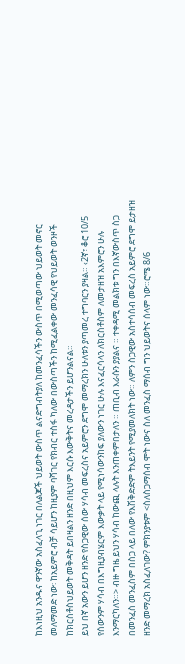ከእነዚህ አንዱና ዋንኛው አስፈላጊ ነገር በለልጆች ህይወት ውስጥ ልናድግብትያለ ከመንፈሳችን ውስጥ በሚወጣው ህይወት መኖር መለማመድ ነው፡ ከአይምሮ ብቻ ሳይሆን ከዚያም ባሻገር የክብር ተስፋ ካለው በውስጣችን ከሚፈልቀው መንፈሳዊ የህይወት ወንዞች ከክርስቶስህይወት መቅዳት ይበዛልን ዘንድ በዚህም እርሱ እውቅትና መረዳታችን ይሆንልናል።
ይህ በኛ አውን ይሆን ዘንድ የስጋዊው ሰው ሃሳብ መፍረስና አይምሮን ደግሞ መማረክን ሁለቱን ያጣመረ ተግባርን ያዛል። ‹2ኛ፣ ቆሮ 10/5 የሰውንም ሃሳብ በእግዚያብሄርም እውቃት ላይ የሚነሳውንከፍ ያለውን ነገር ሁሉ እናፈርሳላን ለክርስቶስም ለመታዘዝ አእምሮን ሁሉ እንማርካለን።> ብዙ ግዜ ይህን ሃሳብ ከውጪ ላሉት እንጠቀምበታለን ። ጠቢብ እራሱን ያያልና ። ተቀዳሚ መልክቱ ግን በእኛውስጥ ስጋ በመንፈስ መንፈስም በስጋ ላይ በለው የእሽቅድድም ትእይንት የሚያመለክት ነው። ለምን ስጋዊው አስተሳሰብ መፍረስ አይምሮ ደግሞ ይታዘዝ ዘንድ መማረክ አስፈለገው? ምክንያቱም <ስለስጋማሰብ ሞት ነውና ስለ መንፈስ ማሰብ ግን ህይወትና ሰላም ነው።ሮሜ 8/6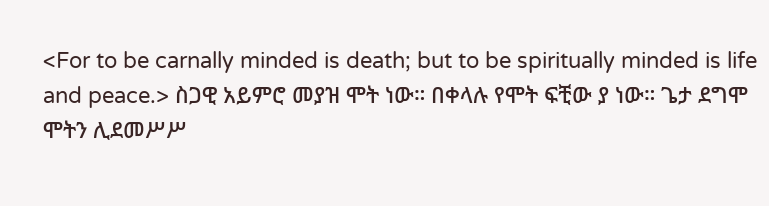<For to be carnally minded is death; but to be spiritually minded is life and peace.> ስጋዊ አይምሮ መያዝ ሞት ነው። በቀላሉ የሞት ፍቺው ያ ነው። ጌታ ደግሞ ሞትን ሊደመሥሥ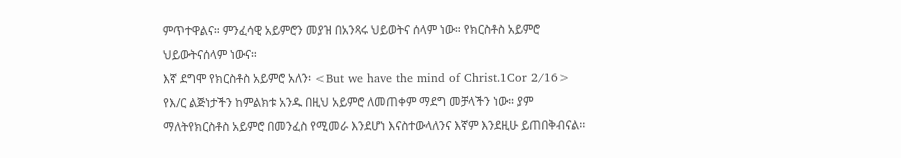ምጥተዋልና። ምንፈሳዊ አይምሮን መያዝ በአንጻሩ ህይወትና ሰላም ነው። የክርስቶስ አይምሮ ህይውትናሰላም ነውና።
እኛ ደግሞ የክርስቶስ አይምሮ አለን፡ <But we have the mind of Christ.1Cor 2/16> የእ/ር ልጅነታችን ከምልክቱ አንዱ በዚህ አይምሮ ለመጠቀም ማደግ መቻላችን ነው። ያም ማለትየክርስቶስ አይምሮ በመንፈስ የሚመራ እንደሆነ እናስተውላለንና እኛም እንደዚሁ ይጠበቅብናል፡፡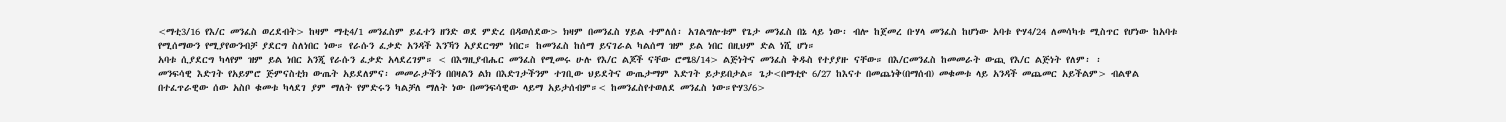<ማቲ3/16 የእ/ር መንፈስ ወረደብት> ከዛም ማቲ4/1 መንፈስም ይፈተን ዘንድ ወደ ምድረ በዳወሰደው> ክዛም በመንፈስ ሃይል ተምለሰ፡ አገልግሎቱም የጌታ መንፈስ በኔ ላይ ነው፡ ብሎ ከጀመረ ቡሃላ መንፈስ ከሆነው አባቱ ዮሃ4/24 ለመሳካቱ ሚስጥር የሆነው ከአባቱ የሚሰማውን የሚያየውንብቻ ያደርግ ስለነበር ነው። የራሱን ፈቃድ አንዳች እንኻን አያደርግም ነበር። ከመንፈስ ከሰማ ይናገራል ካልሰማ ዝም ይል ነበር በዚህም ድል ነሺ ሆነ።
አባቱ ሲያደርግ ካላየም ዝም ይል ነበር አንጂ የራሱን ፈቃድ አላደረገም። < በእግዚያብሔር መንፈስ የሚመሩ ሁሉ የእ/ር ልጆች ናቸው ሮሜ8/14> ልጅነትና መንፈስ ቅዱስ የተያያዙ ናቸው። በእ/ርመንፈስ ከመመራት ውጪ የእ/ር ልጅነት የለም፡ ፡
መንፍሳዊ እድገት የአይምሮ ጅምናስቲክ ውጤት አይደለምና፡ መመራታችን በበዛልን ልክ በእድገታችንም ተገቢው ህይደትና ውጤታማም እድገት ይታይበታል። ጌታ<በማቲዮ 6/27 ከእናተ በመጨነቅ(በማሰብ) መቁመቱ ላይ አንዳች መጨመር አይችልም> ብልዋል በተፈጥራዊው ሰው አስቦ ቁመቱ ካላደገ ያም ማለት የምድሩን ካልቻለ ማለት ነው በመንፍሳዊው ላይማ አይታሰብም።< ከመንፈስየተወለደ መንፈስ ነው።ዮሃ3/6>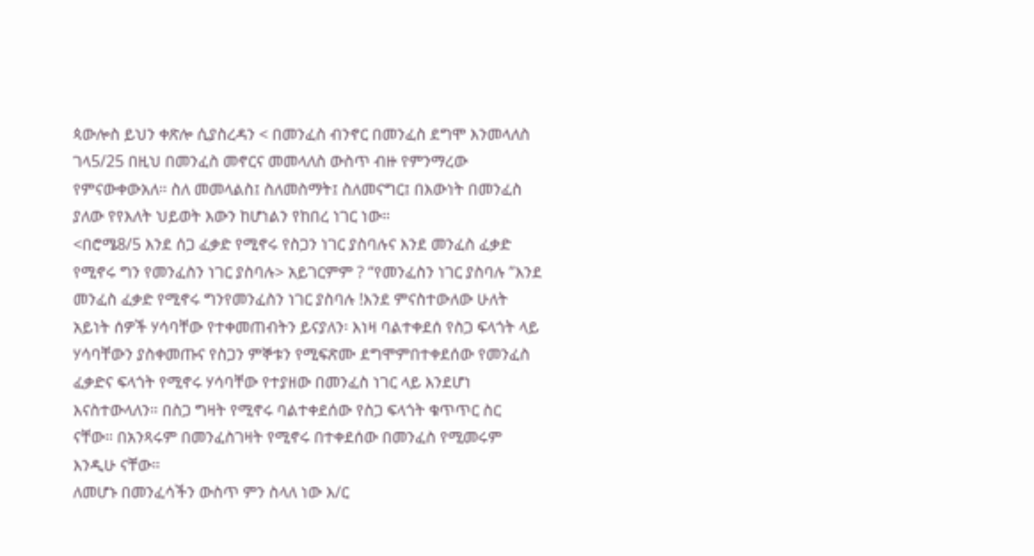ጳውሎስ ይህን ቀጽሎ ሲያስረዳን < በመንፈስ ብንኖር በመንፈስ ደግሞ እንመላለስ ገላ5/25 በዚህ በመንፈስ መኖርና መመላለስ ውስጥ ብዙ የምንማረው የምናውቀውአለ። ስለ መመላልስ፤ ስለመስማት፤ ስለመናግር፤ በእውነት በመንፈስ ያለው የየእለት ህይወት እውን ከሆነልን የከበረ ነገር ነው።
<በሮሜ8/5 እንደ ሰጋ ፈቃድ የሚኖሩ የስጋን ነገር ያስባሉና እንደ መንፈስ ፈቃድ የሚኖሩ ግን የመንፈስን ነገር ያስባሉ> አይገርምም ? “የመንፈስን ነገር ያስባሉ ”እንደ መንፈስ ፈቃድ የሚኖሩ ግንየመንፈስን ነገር ያስባሉ !እንደ ምናስተውለው ሁለት አይነት ሰዎች ሃሳባቸው የተቀመጠብትን ይናያለን፡ እነዛ ባልተቀደሰ የስጋ ፍላጎት ላይ ሃሳባቸውን ያስቀመጡና የስጋን ምኞቱን የሚፍጽሙ ደግሞምበተቀደሰው የመንፈስ ፈቃድና ፍላጎት የሚኖሩ ሃሳባቸው የተያዘው በመንፈስ ነገር ላይ እንደሆነ እናስተውላለን። በስጋ ግዛት የሚኖሩ ባልተቀደሰው የስጋ ፍላጎት ቁጥጥር ስር ናቸው። በአንጻሩም በመንፈስገዛት የሚኖሩ በተቀደሰው በመንፈስ የሚመሩም እንዲሁ ናቸው።
ለመሆኑ በመንፈሳችን ውስጥ ምን ስላለ ነው እ/ር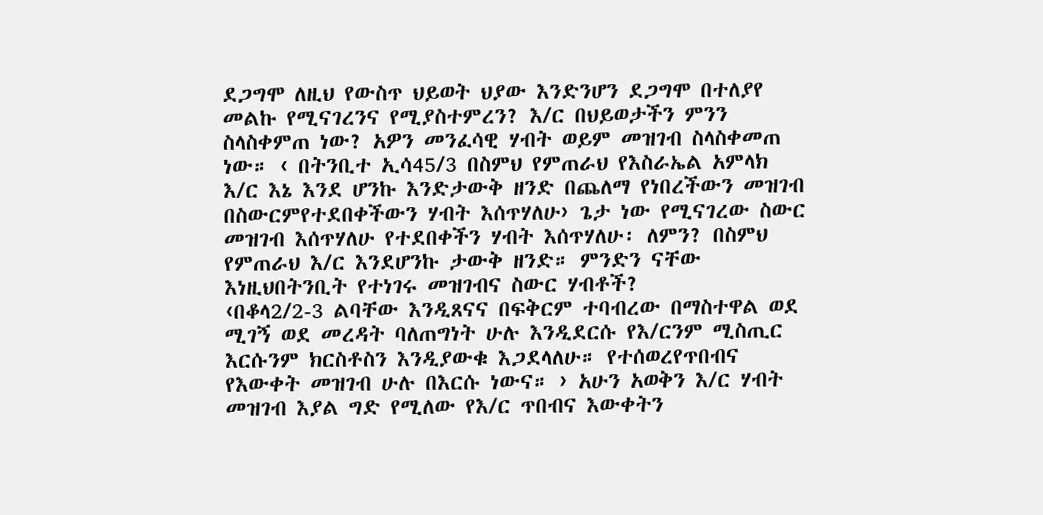ደጋግሞ ለዚህ የውስጥ ህይወት ህያው እንድንሆን ደጋግሞ በተለያየ መልኩ የሚናገረንና የሚያስተምረን? እ/ር በህይወታችን ምንን ስላስቀምጠ ነው? አዎን መንፈሳዊ ሃብት ወይም መዝገብ ስላስቀመጠ ነው። ‹ በትንቢተ ኢሳ45/3 በስምህ የምጠራህ የእስራኤል አምላክ እ/ር እኔ እንደ ሆንኩ እንድታውቅ ዘንድ በጨለማ የነበረችውን መዝገብ በስውርምየተደበቀችውን ሃብት እሰጥሃለሁ› ጌታ ነው የሚናገረው ስውር መዝገብ እሰጥሃለሁ የተደበቀችን ሃብት እሰጥሃለሁ፡ ለምን? በስምህ የምጠራህ እ/ር እንደሆንኩ ታውቅ ዘንድ። ምንድን ናቸው እነዚህበትንቢት የተነገሩ መዝገብና ስውር ሃብቶች?
‹በቆላ2/2-3 ልባቸው እንዲጸናና በፍቅርም ተባብረው በማስተዋል ወደ ሚገኝ ወደ መረዳት ባለጠግነት ሁሉ እንዲደርሱ የእ/ርንም ሚስጢር እርሱንም ክርስቶስን እንዲያውቁ እጋደላለሁ። የተሰወረየጥበብና የእውቀት መዝገብ ሁሉ በእርሱ ነውና። › አሁን አወቅን እ/ር ሃብት መዝገብ እያል ግድ የሚለው የእ/ር ጥበብና እውቀትን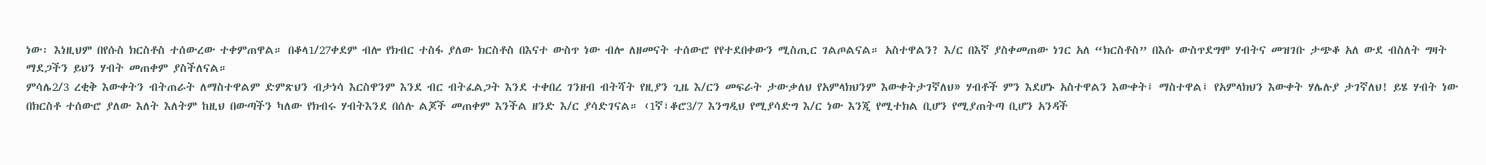ነው፡ እነዚህም በየሱስ ክርስቶስ ተሰውረው ተቀምጠዋል። በቆላ1/27ቀደም ብሎ የክብር ተስፋ ያለው ክርስቶስ በእናተ ውስጥ ነው ብሎ ለዘመናት ተሰውሮ የየተደበቀውን ሚስጢር ገልጦልናል። አስተዋልን? እ/ር በእኛ ያስቀመጠው ነገር አለ “ክርስቶስ” በእሱ ውስጥደግሞ ሃብትና መዝገቡ ታጭቆ አለ ውደ ብስለት ግዛት ማደጋችን ይህን ሃብት መጠቀም ያስችለናል።
ምሳሌ2/3 ረቂቅ እውቀትን ብትጠራት ለማስተዋልም ድምጽህን ብታነሳ እርስዋንም እንደ ብር ብትፈልጋት እንደ ተቀበረ ገንዘብ ብትሻት የዚያን ጊዜ እ/ርን መፍራት ታውቃለህ የአምላክህንም እውቀትታገኛለህ» ሃብቶች ምን እደሆኑ አስተዋልን እውቀት፤ ማስተዋል፤ የአምላክህን እውቀት ሃሌሉያ ታገኛለህ! ይሄ ሃብት ነው በክርስቶ ተሰውሮ ያለው እለት እለትም ከዚህ በውጣችን ካለው የክብሩ ሃብትእንደ በሰሉ ልጆች መጠቀም እንችል ዘንድ እ/ር ያሳድገናል። ‹1ኛ፣ቆሮ3/7 እንግዲህ የሚያሳድግ እ/ር ነው እንጂ የሚተክል ቢሆን የሚያጠትጣ ቢሆን አንዳች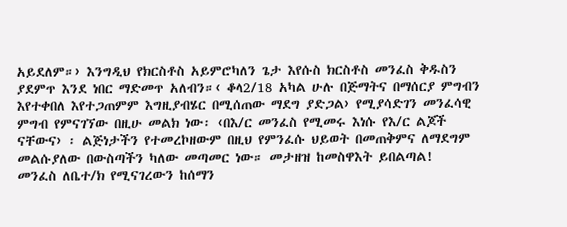አይደለም።› እንግዲህ የክርስቶስ አይምሮካለን ጌታ እየሱስ ክርስቶስ መንፈስ ቅዱስን ያደምጥ እንደ ነበር ማድመጥ አለብን።‹ ቆላ2/18 አካል ሁሉ በጅማትና በማሰርያ ምግብን እየተቀበለ እየተጋጠምም እግዚያብሄር በሚሰጠው ማደግ ያድጋል› የሚያሳድገን መንፈሳዊ ምግብ የምናገኘው በዚሁ መልክ ነው፡ ‹በእ/ር መንፈስ የሚመሩ እነሱ የእ/ር ልጆች ናቸውና› ፡ ልጅነታችን የተመረኮዘውም በዚህ የምንፈሱ ህይወት በመጠቅምና ለማደግም መልሱያለው በውስጣችን ካለው መጣመር ነው። መታዘዝ ከመስዋእት ይበልጣል!
መንፈስ ለቤተ/ክ የሚናገረውን ከሰማን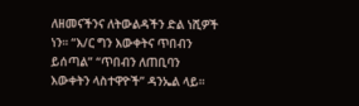ለዘመናችንና ለትውልዳችን ድል ነሺዎች ነን። “እ/ር ግን እውቀትና ጥበብን ይሰጣል” “ጥበብን ለጠቢባን እውቀትን ላስተዋዮች” ዳንኤል ላይ።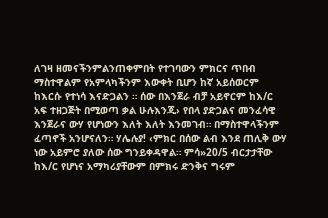ለገዛ ዘመናችንምልንጠቀምበት የተገባውን ምክርና ጥበብ ማስተዋልም የአምላካችንም እውቀት ቢሆን ከኛ አይሰወርም ከእርሱ የተነሳ እናድጋልን ። ሰው በእንጀራ ብቻ አይኖርም ከእ/ር አፍ ተዘጋጅት በሚወጣ ቃል ሁሉእንጂ› የበላ ያድጋልና መንፈሳዊ እንጀራና ውሃ የሆነውን እለት እለት እንመገብ። በማስተዋላችንም ፈጣኖች አንሆናለን። ሃሌሉያ! ‹ምክር በሰው ልብ እንደ ጠሊቅ ውሃ ነው አይምሮ ያለው ሰው ግንይቀዳዋል። ምሳ»20/5 ብርታታቸው ከእ/ር የሆነና አማካሪያቸውም በምክሩ ድንቅና ግሩም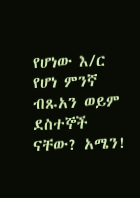የሆነው እ/ር የሆነ ምንኛ ብጹአን ወይም ደስተኞች ናቸው? አሜን!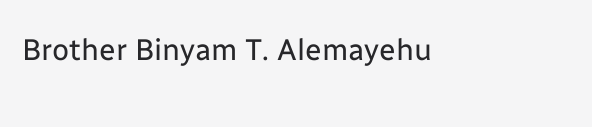Brother Binyam T. Alemayehu